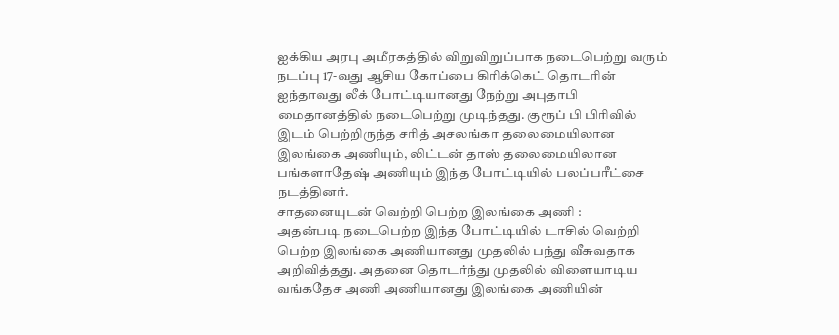ஐக்கிய அரபு அமீரகத்தில் விறுவிறுப்பாக நடைபெற்று வரும் நடப்பு 17-வது ஆசிய கோப்பை கிரிக்கெட் தொடரின் ஐந்தாவது லீக் போட்டியானது நேற்று அபுதாபி மைதானத்தில் நடைபெற்று முடிந்தது. குரூப் பி பிரிவில் இடம் பெற்றிருந்த சரித் அசலங்கா தலைமையிலான இலங்கை அணியும், லிட்டன் தாஸ் தலைமையிலான பங்களாதேஷ் அணியும் இந்த போட்டியில் பலப்பரீட்சை நடத்தினர்.
சாதனையுடன் வெற்றி பெற்ற இலங்கை அணி :
அதன்படி நடைபெற்ற இந்த போட்டியில் டாசில் வெற்றி பெற்ற இலங்கை அணியானது முதலில் பந்து வீசுவதாக அறிவித்தது. அதனை தொடர்ந்து முதலில் விளையாடிய வங்கதேச அணி அணியானது இலங்கை அணியின்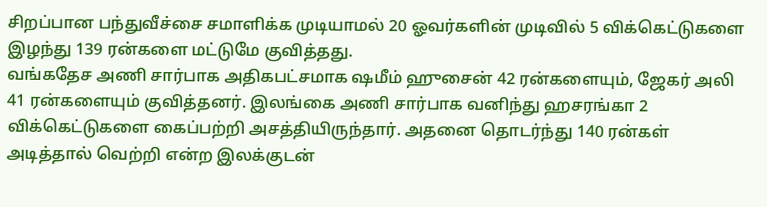சிறப்பான பந்துவீச்சை சமாளிக்க முடியாமல் 20 ஓவர்களின் முடிவில் 5 விக்கெட்டுகளை இழந்து 139 ரன்களை மட்டுமே குவித்தது.
வங்கதேச அணி சார்பாக அதிகபட்சமாக ஷமீம் ஹுசைன் 42 ரன்களையும், ஜேகர் அலி 41 ரன்களையும் குவித்தனர். இலங்கை அணி சார்பாக வனிந்து ஹசரங்கா 2 விக்கெட்டுகளை கைப்பற்றி அசத்தியிருந்தார். அதனை தொடர்ந்து 140 ரன்கள் அடித்தால் வெற்றி என்ற இலக்குடன்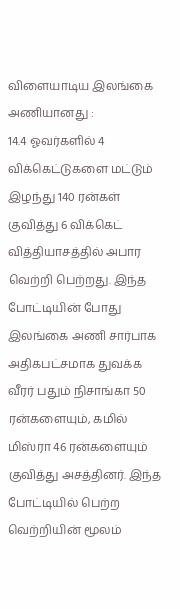விளையாடிய இலங்கை அணியானது :
14.4 ஓவர்களில் 4 விக்கெட்டுகளை மட்டும் இழந்து 140 ரன்கள் குவித்து 6 விக்கெட் வித்தியாசத்தில் அபார வெற்றி பெற்றது. இந்த போட்டியின் போது இலங்கை அணி சார்பாக அதிகபட்சமாக துவக்க வீரர் பதும் நிசாங்கா 50 ரன்களையும், கமில் மிஸ்ரா 46 ரன்களையும் குவித்து அசத்தினர். இந்த போட்டியில் பெற்ற வெற்றியின் மூலம்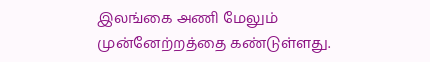இலங்கை அணி மேலும் முன்னேற்றத்தை கண்டுள்ளது.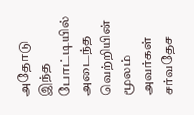அதோடு இந்த போட்டியில் அடைந்த வெற்றியின் மூலம் அவர்கள் சர்வதேச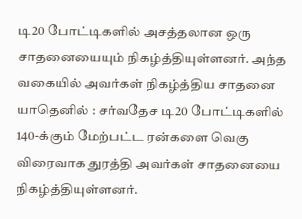டி20 போட்டிகளில் அசத்தலான ஒரு சாதனையையும் நிகழ்த்தியுள்ளனர். அந்த வகையில் அவர்கள் நிகழ்த்திய சாதனை யாதெனில் : சர்வதேச டி20 போட்டிகளில் 140-க்கும் மேற்பட்ட ரன்களை வெகு விரைவாக துரத்தி அவர்கள் சாதனையை நிகழ்த்தியுள்ளனர்.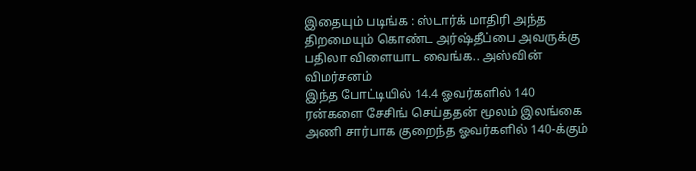இதையும் படிங்க : ஸ்டார்க் மாதிரி அந்த திறமையும் கொண்ட அர்ஷ்தீப்பை அவருக்கு பதிலா விளையாட வைங்க.. அஸ்வின் விமர்சனம்
இந்த போட்டியில் 14.4 ஓவர்களில் 140 ரன்களை சேசிங் செய்ததன் மூலம் இலங்கை அணி சார்பாக குறைந்த ஓவர்களில் 140-க்கும்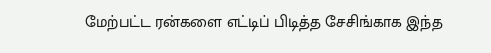மேற்பட்ட ரன்களை எட்டிப் பிடித்த சேசிங்காக இந்த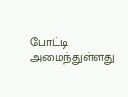போட்டி அமைந்துள்ளது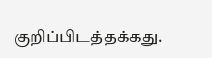குறிப்பிடத்தக்கது.